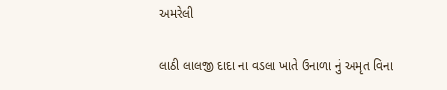અમરેલી

લાઠી લાલજી દાદા ના વડલા ખાતે ઉનાળા નું અમૃત વિના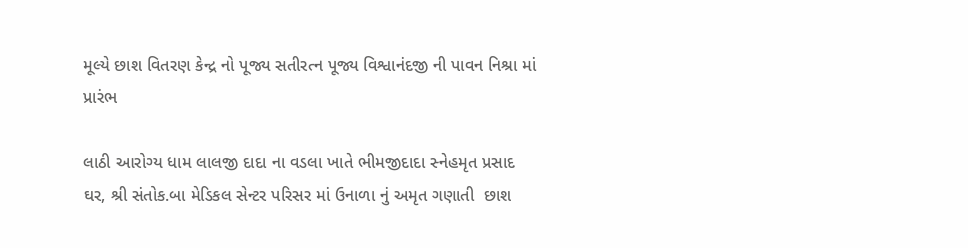મૂલ્યે છાશ વિતરણ કેન્દ્ર નો પૂજ્ય સતીરત્ન પૂજ્ય વિશ્વાનંદજી ની પાવન નિશ્રા માં પ્રારંભ

લાઠી આરોગ્ય ધામ લાલજી દાદા ના વડલા ખાતે ભીમજીદાદા સ્નેહમૃત પ્રસાદ ઘર, શ્રી સંતોક.બા મેડિકલ સેન્ટર પરિસર માં ઉનાળા નું અમૃત ગણાતી  છાશ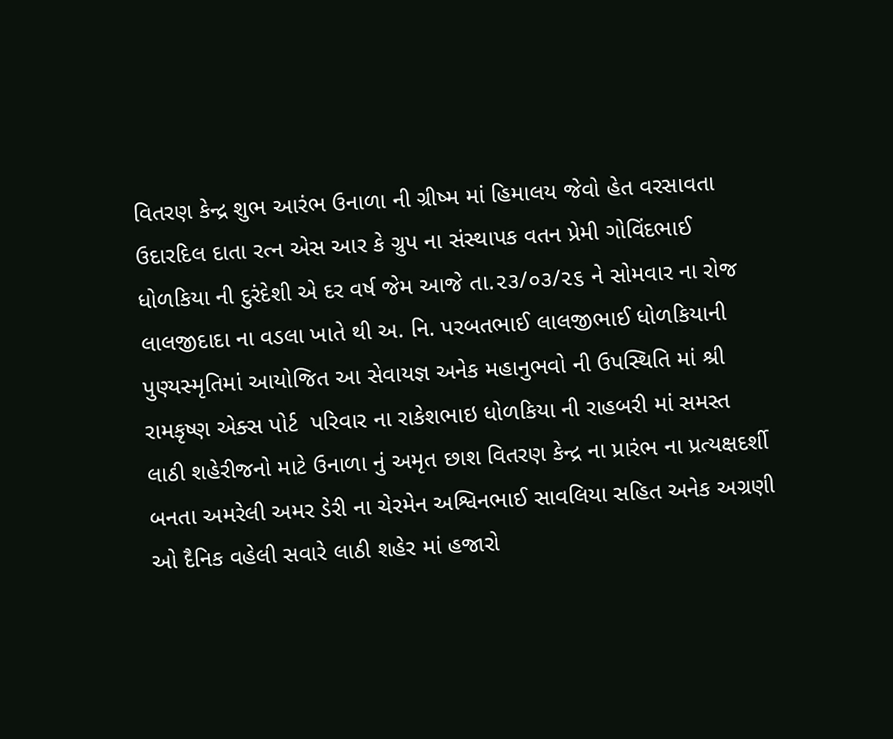વિતરણ કેન્દ્ર શુભ આરંભ ઉનાળા ની ગ્રીષ્મ માં હિમાલય જેવો હેત વરસાવતા ઉદારદિલ દાતા રત્ન એસ આર કે ગ્રુપ ના સંસ્થાપક વતન પ્રેમી ગોવિંદભાઈ ધોળકિયા ની દુરંદેશી એ દર વર્ષ જેમ આજે તા.૨૩/૦૩/૨૬ ને સોમવાર ના રોજ લાલજીદાદા ના વડલા ખાતે થી અ. નિ. પરબતભાઈ લાલજીભાઈ ધોળકિયાની પુણ્યસ્મૃતિમાં આયોજિત આ સેવાયજ્ઞ અનેક મહાનુભવો ની ઉપસ્થિતિ માં શ્રી રામકૃષ્ણ એક્સ પોર્ટ  પરિવાર ના રાકેશભાઇ ધોળકિયા ની રાહબરી માં સમસ્ત લાઠી શહેરીજનો માટે ઉનાળા નું અમૃત છાશ વિતરણ કેન્દ્ર ના પ્રારંભ ના પ્રત્યક્ષદર્શી બનતા અમરેલી અમર ડેરી ના ચેરમેન અશ્વિનભાઈ સાવલિયા સહિત અનેક અગ્રણી ઓ દૈનિક વહેલી સવારે લાઠી શહેર માં હજારો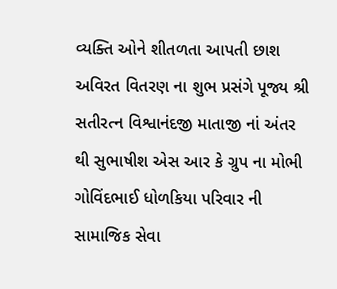વ્યક્તિ ઓને શીતળતા આપતી છાશ અવિરત વિતરણ ના શુભ પ્રસંગે પૂજ્ય શ્રી સતીરત્ન વિશ્વાનંદજી માતાજી નાં અંતર થી સુભાષીશ એસ આર કે ગ્રુપ ના મોભી ગોવિંદભાઈ ધોળકિયા પરિવાર ની સામાજિક સેવા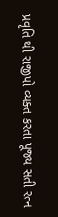પ્રવૃતિ થી રાજીપો વ્યક્ત કરતા પૂજ્ય સતી રત્ન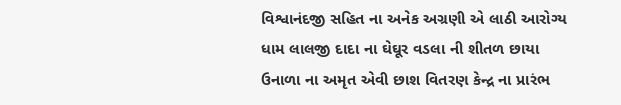વિશ્વાનંદજી સહિત ના અનેક અગ્રણી એ લાઠી આરોગ્ય ધામ લાલજી દાદા ના ઘેઘૂર વડલા ની શીતળ છાયા ઉનાળા ના અમૃત એવી છાશ વિતરણ કેન્દ્ર ના પ્રારંભ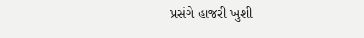પ્રસંગે હાજરી ખુશી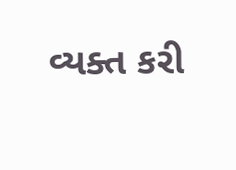વ્યક્ત કરી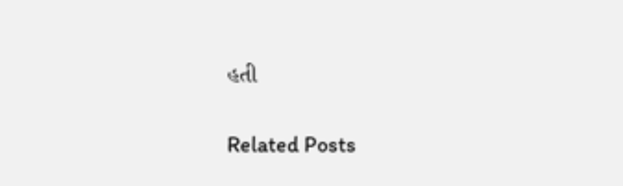હતી

Related Posts